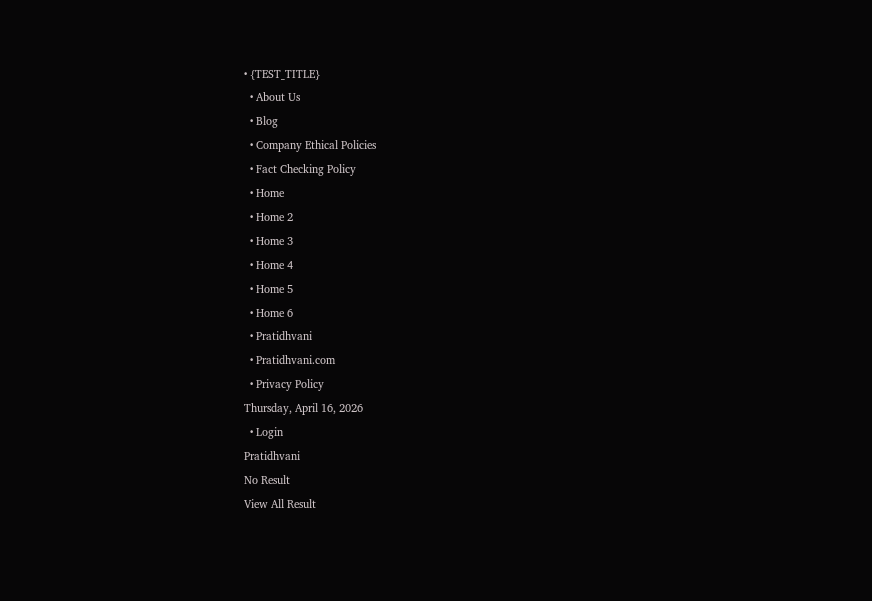• {TEST_TITLE}
  • About Us
  • Blog
  • Company Ethical Policies
  • Fact Checking Policy
  • Home
  • Home 2
  • Home 3
  • Home 4
  • Home 5
  • Home 6
  • Pratidhvani
  • Pratidhvani.com
  • Privacy Policy
Thursday, April 16, 2026
  • Login
Pratidhvani
No Result
View All Result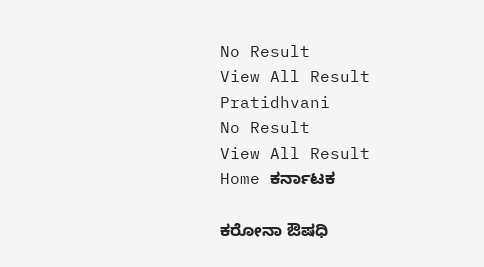No Result
View All Result
Pratidhvani
No Result
View All Result
Home ಕರ್ನಾಟಕ

ಕರೋನಾ ಔಷಧಿ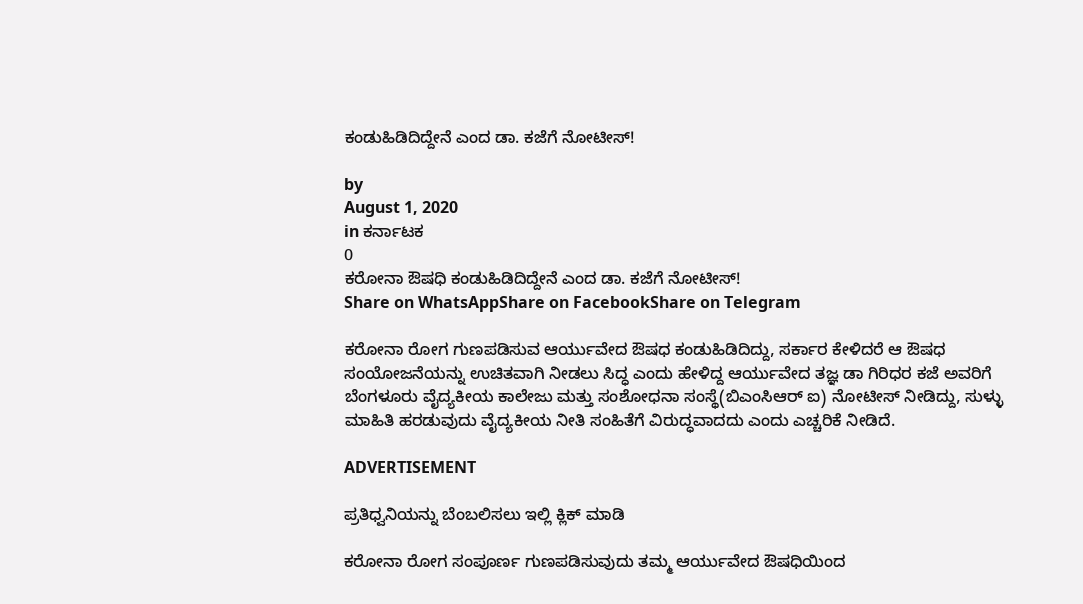ಕಂಡುಹಿಡಿದಿದ್ದೇನೆ ಎಂದ ಡಾ. ಕಜೆಗೆ ನೋಟೀಸ್!

by
August 1, 2020
in ಕರ್ನಾಟಕ
0
ಕರೋನಾ ಔಷಧಿ ಕಂಡುಹಿಡಿದಿದ್ದೇನೆ ಎಂದ ಡಾ. ಕಜೆಗೆ ನೋಟೀಸ್!
Share on WhatsAppShare on FacebookShare on Telegram

ಕರೋನಾ ರೋಗ ಗುಣಪಡಿಸುವ ಆರ್ಯುವೇದ ಔಷಧ ಕಂಡುಹಿಡಿದಿದ್ದು, ಸರ್ಕಾರ ಕೇಳಿದರೆ ಆ ಔಷಧ ಸಂಯೋಜನೆಯನ್ನು ಉಚಿತವಾಗಿ ನೀಡಲು ಸಿದ್ಧ ಎಂದು ಹೇಳಿದ್ದ ಆರ್ಯುವೇದ ತಜ್ಞ ಡಾ ಗಿರಿಧರ ಕಜೆ ಅವರಿಗೆ ಬೆಂಗಳೂರು ವೈದ್ಯಕೀಯ ಕಾಲೇಜು ಮತ್ತು ಸಂಶೋಧನಾ ಸಂಸ್ಥೆ(ಬಿಎಂಸಿಆರ್ ಐ) ನೋಟೀಸ್ ನೀಡಿದ್ದು, ಸುಳ್ಳು ಮಾಹಿತಿ ಹರಡುವುದು ವೈದ್ಯಕೀಯ ನೀತಿ ಸಂಹಿತೆಗೆ ವಿರುದ್ಧವಾದದು ಎಂದು ಎಚ್ಚರಿಕೆ ನೀಡಿದೆ.

ADVERTISEMENT

ಪ್ರತಿಧ್ವನಿಯನ್ನು ಬೆಂಬಲಿಸಲು ಇಲ್ಲಿ ಕ್ಲಿಕ್‌ ಮಾಡಿ

ಕರೋನಾ ರೋಗ ಸಂಪೂರ್ಣ ಗುಣಪಡಿಸುವುದು ತಮ್ಮ ಆರ್ಯುವೇದ ಔಷಧಿಯಿಂದ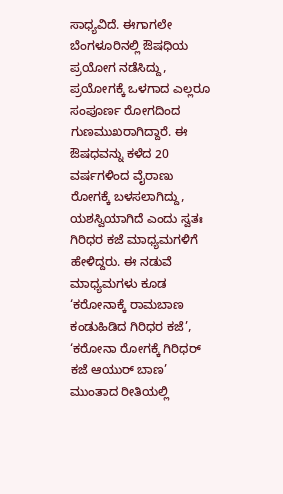ಸಾಧ್ಯವಿದೆ. ಈಗಾಗಲೇ ಬೆಂಗಳೂರಿನಲ್ಲಿ ಔಷಧಿಯ ಪ್ರಯೋಗ ನಡೆಸಿದ್ದು, ಪ್ರಯೋಗಕ್ಕೆ ಒಳಗಾದ ಎಲ್ಲರೂ ಸಂಪೂರ್ಣ ರೋಗದಿಂದ ಗುಣಮುಖರಾಗಿದ್ದಾರೆ. ಈ ಔಷಧವನ್ನು ಕಳೆದ 20 ವರ್ಷಗಳಿಂದ ವೈರಾಣು ರೋಗಕ್ಕೆ ಬಳಸಲಾಗಿದ್ದು, ಯಶಸ್ವಿಯಾಗಿದೆ ಎಂದು ಸ್ವತಃ ಗಿರಿಧರ ಕಜೆ ಮಾಧ್ಯಮಗಳಿಗೆ ಹೇಳಿದ್ದರು. ಈ ನಡುವೆ ಮಾಧ್ಯಮಗಳು ಕೂಡ ‘ಕರೋನಾಕ್ಕೆ ರಾಮಬಾಣ ಕಂಡುಹಿಡಿದ ಗಿರಿಧರ ಕಜೆ’, ‘ಕರೋನಾ ರೋಗಕ್ಕೆ ಗಿರಿಧರ್ ಕಜೆ ಆಯುರ್ ಬಾಣ’ ಮುಂತಾದ ರೀತಿಯಲ್ಲಿ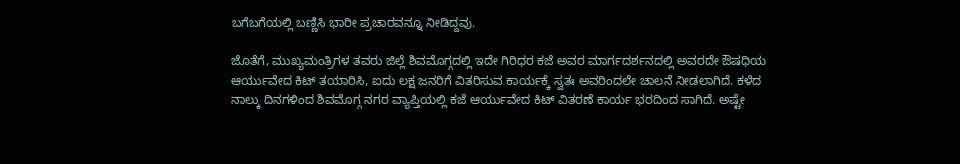ಬಗೆಬಗೆಯಲ್ಲಿ ಬಣ್ಣಿಸಿ ಭಾರೀ ಪ್ರಚಾರವನ್ನೂ ನೀಡಿದ್ದವು.

ಜೊತೆಗೆ, ಮುಖ್ಯಮಂತ್ರಿಗಳ ತವರು ಜಿಲ್ಲೆ ಶಿವಮೊಗ್ಗದಲ್ಲಿ ಇದೇ ಗಿರಿಧರ ಕಜೆ ಅವರ ಮಾರ್ಗದರ್ಶನದಲ್ಲಿ ಅವರದೇ ಔಷಧಿಯ ಆರ್ಯುವೇದ ಕಿಟ್ ತಯಾರಿಸಿ, ಐದು ಲಕ್ಷ ಜನರಿಗೆ ವಿತರಿಸುವ ಕಾರ್ಯಕ್ಕೆ ಸ್ವತಃ ಅವರಿಂದಲೇ ಚಾಲನೆ ನೀಡಲಾಗಿದೆ. ಕಳೆದ ನಾಲ್ಕು ದಿನಗಳಿಂದ ಶಿವಮೊಗ್ಗ ನಗರ ವ್ಯಾಪ್ತಿಯಲ್ಲಿ ಕಜೆ ಆರ್ಯುವೇದ ಕಿಟ್ ವಿತರಣೆ ಕಾರ್ಯ ಭರದಿಂದ ಸಾಗಿದೆ. ಅಷ್ಟೇ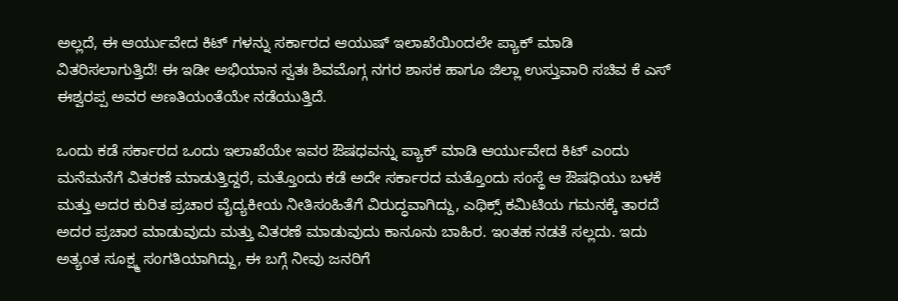ಅಲ್ಲದೆ, ಈ ಆರ್ಯುವೇದ ಕಿಟ್ ಗಳನ್ನು ಸರ್ಕಾರದ ಆಯುಷ್ ಇಲಾಖೆಯಿಂದಲೇ ಪ್ಯಾಕ್ ಮಾಡಿ ವಿತರಿಸಲಾಗುತ್ತಿದೆ! ಈ ಇಡೀ ಅಭಿಯಾನ ಸ್ವತಃ ಶಿವಮೊಗ್ಗ ನಗರ ಶಾಸಕ ಹಾಗೂ ಜಿಲ್ಲಾ ಉಸ್ತುವಾರಿ ಸಚಿವ ಕೆ ಎಸ್ ಈಶ್ವರಪ್ಪ ಅವರ ಅಣತಿಯಂತೆಯೇ ನಡೆಯುತ್ತಿದೆ.

ಒಂದು ಕಡೆ ಸರ್ಕಾರದ ಒಂದು ಇಲಾಖೆಯೇ ಇವರ ಔಷಧವನ್ನು ಪ್ಯಾಕ್ ಮಾಡಿ ಆರ್ಯುವೇದ ಕಿಟ್ ಎಂದು ಮನೆಮನೆಗೆ ವಿತರಣೆ ಮಾಡುತ್ತಿದ್ದರೆ, ಮತ್ತೊಂದು ಕಡೆ ಅದೇ ಸರ್ಕಾರದ ಮತ್ತೊಂದು ಸಂಸ್ಥೆ ಆ ಔಷಧಿಯು ಬಳಕೆ ಮತ್ತು ಅದರ ಕುರಿತ ಪ್ರಚಾರ ವೈದ್ಯಕೀಯ ನೀತಿಸಂಹಿತೆಗೆ ವಿರುದ್ಧವಾಗಿದ್ದು, ಎಥಿಕ್ಸ್ ಕಮಿಟಿಯ ಗಮನಕ್ಕೆ ತಾರದೆ ಅದರ ಪ್ರಚಾರ ಮಾಡುವುದು ಮತ್ತು ವಿತರಣೆ ಮಾಡುವುದು ಕಾನೂನು ಬಾಹಿರ. ಇಂತಹ ನಡತೆ ಸಲ್ಲದು. ಇದು ಅತ್ಯಂತ ಸೂಕ್ಷ್ಮ ಸಂಗತಿಯಾಗಿದ್ದು, ಈ ಬಗ್ಗೆ ನೀವು ಜನರಿಗೆ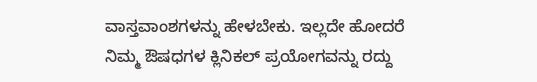ವಾಸ್ತವಾಂಶಗಳನ್ನು ಹೇಳಬೇಕು. ಇಲ್ಲದೇ ಹೋದರೆ ನಿಮ್ಮ ಔಷಧಗಳ ಕ್ಲಿನಿಕಲ್ ಪ್ರಯೋಗವನ್ನು ರದ್ದು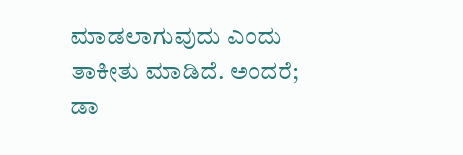ಮಾಡಲಾಗುವುದು ಎಂದು ತಾಕೀತು ಮಾಡಿದೆ. ಅಂದರೆ; ಡಾ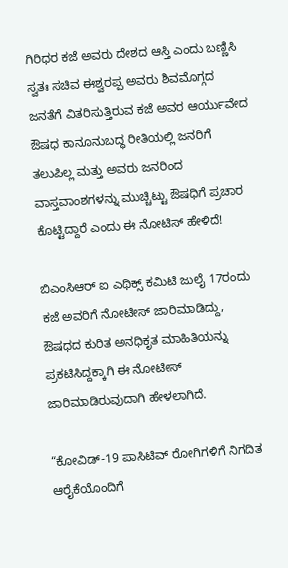ಗಿರಿಧರ ಕಜೆ ಅವರು ದೇಶದ ಆಸ್ತಿ ಎಂದು ಬಣ್ಣಿಸಿ ಸ್ವತಃ ಸಚಿವ ಈಶ್ವರಪ್ಪ ಅವರು ಶಿವಮೊಗ್ಗದ ಜನತೆಗೆ ವಿತರಿಸುತ್ತಿರುವ ಕಜೆ ಅವರ ಆರ್ಯುವೇದ ಔಷಧ ಕಾನೂನುಬದ್ಧ ರೀತಿಯಲ್ಲಿ ಜನರಿಗೆ ತಲುಪಿಲ್ಲ ಮತ್ತು ಅವರು ಜನರಿಂದ ವಾಸ್ತವಾಂಶಗಳನ್ನು ಮುಚ್ಚಿಟ್ಟು ಔಷಧಿಗೆ ಪ್ರಚಾರ ಕೊಟ್ಟಿದ್ದಾರೆ ಎಂದು ಈ ನೋಟಿಸ್ ಹೇಳಿದೆ!

ಬಿಎಂಸಿಆರ್ ಐ ಎಥಿಕ್ಸ್ ಕಮಿಟಿ ಜುಲೈ 17ರಂದು ಕಜೆ ಅವರಿಗೆ ನೋಟೀಸ್ ಜಾರಿಮಾಡಿದ್ದು, ಔಷಧದ ಕುರಿತ ಅನಧಿಕೃತ ಮಾಹಿತಿಯನ್ನು ಪ್ರಕಟಿಸಿದ್ದಕ್ಕಾಗಿ ಈ ನೋಟೀಸ್ ಜಾರಿಮಾಡಿರುವುದಾಗಿ ಹೇಳಲಾಗಿದೆ.

“ಕೋವಿಡ್-19 ಪಾಸಿಟಿವ್ ರೋಗಿಗಳಿಗೆ ನಿಗದಿತ ಆರೈಕೆಯೊಂದಿಗೆ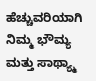ಹೆಚ್ಚುವರಿಯಾಗಿ ನಿಮ್ಮ ಭೌಮ್ಯ ಮತ್ತು ಸಾಥ್ಯ್ಮಾ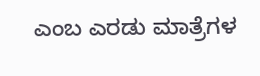ಎಂಬ ಎರಡು ಮಾತ್ರೆಗಳ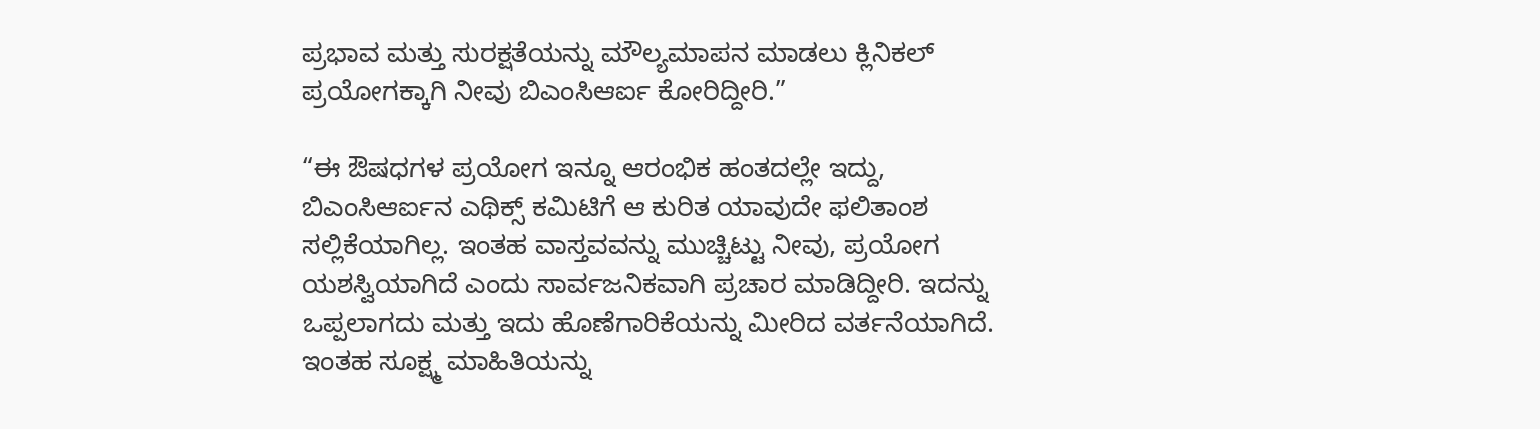ಪ್ರಭಾವ ಮತ್ತು ಸುರಕ್ಷತೆಯನ್ನು ಮೌಲ್ಯಮಾಪನ ಮಾಡಲು ಕ್ಲಿನಿಕಲ್ ಪ್ರಯೋಗಕ್ಕಾಗಿ ನೀವು ಬಿಎಂಸಿಆರ್ಐ ಕೋರಿದ್ದೀರಿ.”

“ಈ ಔಷಧಗಳ ಪ್ರಯೋಗ ಇನ್ನೂ ಆರಂಭಿಕ ಹಂತದಲ್ಲೇ ಇದ್ದು, ಬಿಎಂಸಿಆರ್ಐನ ಎಥಿಕ್ಸ್ ಕಮಿಟಿಗೆ ಆ ಕುರಿತ ಯಾವುದೇ ಫಲಿತಾಂಶ ಸಲ್ಲಿಕೆಯಾಗಿಲ್ಲ. ಇಂತಹ ವಾಸ್ತವವನ್ನು ಮುಚ್ಚಿಟ್ಟು ನೀವು, ಪ್ರಯೋಗ ಯಶಸ್ವಿಯಾಗಿದೆ ಎಂದು ಸಾರ್ವಜನಿಕವಾಗಿ ಪ್ರಚಾರ ಮಾಡಿದ್ದೀರಿ. ಇದನ್ನು ಒಪ್ಪಲಾಗದು ಮತ್ತು ಇದು ಹೊಣೆಗಾರಿಕೆಯನ್ನು ಮೀರಿದ ವರ್ತನೆಯಾಗಿದೆ. ಇಂತಹ ಸೂಕ್ಷ್ಮ ಮಾಹಿತಿಯನ್ನು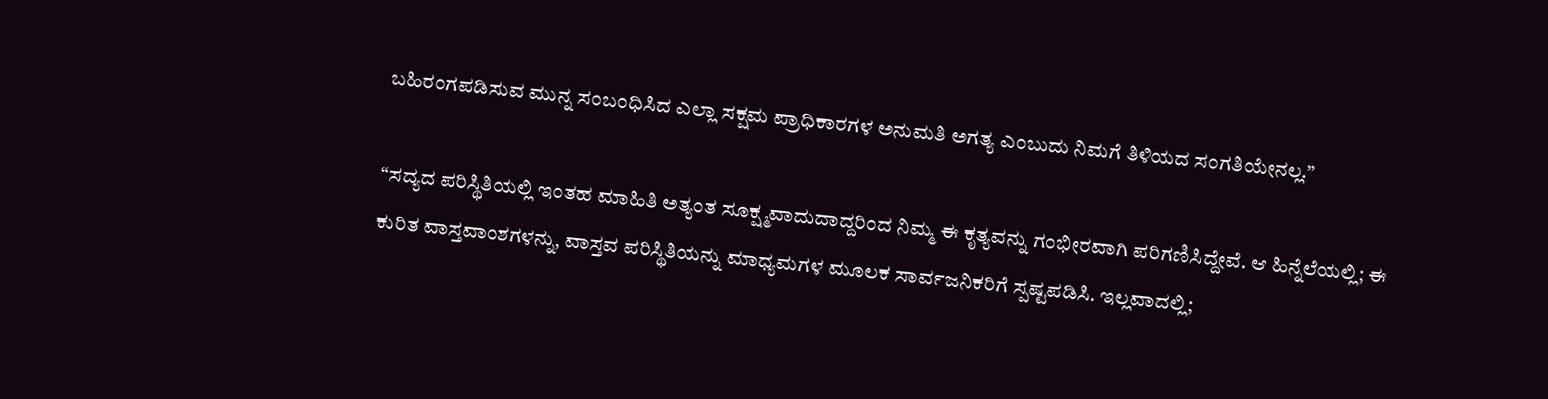ಬಹಿರಂಗಪಡಿಸುವ ಮುನ್ನ ಸಂಬಂಧಿಸಿದ ಎಲ್ಲಾ ಸಕ್ಷಮ ಪ್ರಾಧಿಕಾರಗಳ ಅನುಮತಿ ಅಗತ್ಯ ಎಂಬುದು ನಿಮಗೆ ತಿಳಿಯದ ಸಂಗತಿಯೇನಲ್ಲ.”

“ಸದ್ಯದ ಪರಿಸ್ಥಿತಿಯಲ್ಲಿ ಇಂತಹ ಮಾಹಿತಿ ಅತ್ಯಂತ ಸೂಕ್ಷ್ಮವಾದುದಾದ್ದರಿಂದ ನಿಮ್ಮ ಈ ಕೃತ್ಯವನ್ನು ಗಂಭೀರವಾಗಿ ಪರಿಗಣಿಸಿದ್ದೇವೆ. ಆ ಹಿನ್ನೆಲೆಯಲ್ಲಿ; ಈ ಕುರಿತ ವಾಸ್ತವಾಂಶಗಳನ್ನು, ವಾಸ್ತವ ಪರಿಸ್ಥಿತಿಯನ್ನು ಮಾಧ್ಯಮಗಳ ಮೂಲಕ ಸಾರ್ವಜನಿಕರಿಗೆ ಸ್ಪಷ್ಟಪಡಿಸಿ. ಇಲ್ಲವಾದಲ್ಲಿ;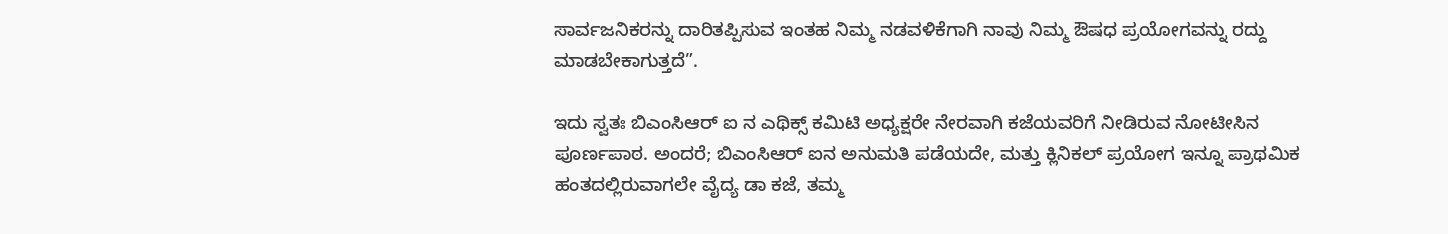ಸಾರ್ವಜನಿಕರನ್ನು ದಾರಿತಪ್ಪಿಸುವ ಇಂತಹ ನಿಮ್ಮ ನಡವಳಿಕೆಗಾಗಿ ನಾವು ನಿಮ್ಮ ಔಷಧ ಪ್ರಯೋಗವನ್ನು ರದ್ದು ಮಾಡಬೇಕಾಗುತ್ತದೆ”.

ಇದು ಸ್ವತಃ ಬಿಎಂಸಿಆರ್ ಐ ನ ಎಥಿಕ್ಸ್ ಕಮಿಟಿ ಅಧ್ಯಕ್ಷರೇ ನೇರವಾಗಿ ಕಜೆಯವರಿಗೆ ನೀಡಿರುವ ನೋಟೀಸಿನ ಪೂರ್ಣಪಾಠ. ಅಂದರೆ; ಬಿಎಂಸಿಆರ್ ಐನ ಅನುಮತಿ ಪಡೆಯದೇ, ಮತ್ತು ಕ್ಲಿನಿಕಲ್ ಪ್ರಯೋಗ ಇನ್ನೂ ಪ್ರಾಥಮಿಕ ಹಂತದಲ್ಲಿರುವಾಗಲೇ ವೈದ್ಯ ಡಾ ಕಜೆ, ತಮ್ಮ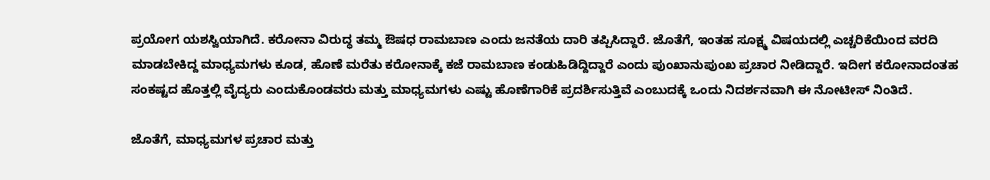ಪ್ರಯೋಗ ಯಶಸ್ವಿಯಾಗಿದೆ. ಕರೋನಾ ವಿರುದ್ಧ ತಮ್ಮ ಔಷಧ ರಾಮಬಾಣ ಎಂದು ಜನತೆಯ ದಾರಿ ತಪ್ಪಿಸಿದ್ದಾರೆ. ಜೊತೆಗೆ, ಇಂತಹ ಸೂಕ್ಷ್ಮ ವಿಷಯದಲ್ಲಿ ಎಚ್ಚರಿಕೆಯಿಂದ ವರದಿ ಮಾಡಬೇಕಿದ್ದ ಮಾಧ್ಯಮಗಳು ಕೂಡ, ಹೊಣೆ ಮರೆತು ಕರೋನಾಕ್ಕೆ ಕಜೆ ರಾಮಬಾಣ ಕಂಡುಹಿಡಿದ್ದಿದ್ದಾರೆ ಎಂದು ಪುಂಖಾನುಪುಂಖ ಪ್ರಚಾರ ನೀಡಿದ್ದಾರೆ. ಇದೀಗ ಕರೋನಾದಂತಹ ಸಂಕಷ್ಟದ ಹೊತ್ತಲ್ಲಿ ವೈದ್ಯರು ಎಂದುಕೊಂಡವರು ಮತ್ತು ಮಾಧ್ಯಮಗಳು ಎಷ್ಟು ಹೊಣೆಗಾರಿಕೆ ಪ್ರದರ್ಶಿಸುತ್ತಿವೆ ಎಂಬುದಕ್ಕೆ ಒಂದು ನಿದರ್ಶನವಾಗಿ ಈ ನೋಟೀಸ್ ನಿಂತಿದೆ.

ಜೊತೆಗೆ, ಮಾಧ್ಯಮಗಳ ಪ್ರಚಾರ ಮತ್ತು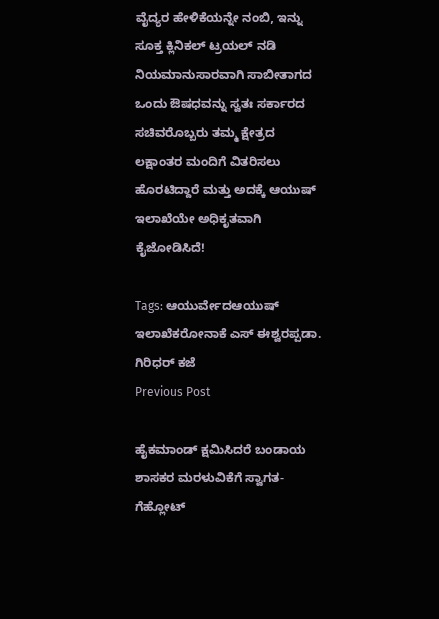ವೈದ್ಯರ ಹೇಳಿಕೆಯನ್ನೇ ನಂಬಿ, ಇನ್ನು ಸೂಕ್ತ ಕ್ಲಿನಿಕಲ್ ಟ್ರಯಲ್ ನಡಿ ನಿಯಮಾನುಸಾರವಾಗಿ ಸಾಬೀತಾಗದ ಒಂದು ಔಷಧವನ್ನು ಸ್ವತಃ ಸರ್ಕಾರದ ಸಚಿವರೊಬ್ಬರು ತಮ್ಮ ಕ್ಷೇತ್ರದ ಲಕ್ಷಾಂತರ ಮಂದಿಗೆ ವಿತರಿಸಲು ಹೊರಟಿದ್ದಾರೆ ಮತ್ತು ಅದಕ್ಕೆ ಆಯುಷ್ ಇಲಾಖೆಯೇ ಅಧಿಕೃತವಾಗಿ ಕೈಜೋಡಿಸಿದೆ!

Tags: ಆಯುರ್ವೇದಆಯುಷ್‌ ಇಲಾಖೆಕರೋನಾಕೆ ಎಸ್ ಈಶ್ವರಪ್ಪಡಾ. ಗಿರಿಧರ್‌ ಕಜೆ
Previous Post

ಹೈಕಮಾಂಡ್ ಕ್ಷಮಿಸಿದರೆ ಬಂಡಾಯ ಶಾಸಕರ ಮರಳುವಿಕೆಗೆ ಸ್ವಾಗತ- ಗೆಹ್ಲೋಟ್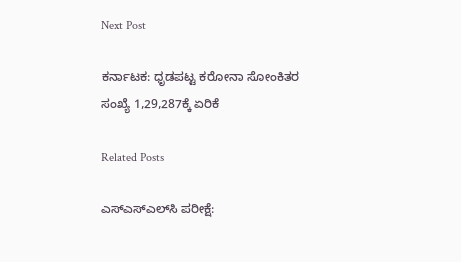Next Post

ಕರ್ನಾಟಕ: ಧೃಡಪಟ್ಟ ಕರೋನಾ ಸೋಂಕಿತರ ಸಂಖ್ಯೆ 1,29,287ಕ್ಕೆ ಏರಿಕೆ

Related Posts

ಎಸ್‌ಎಸ್‌ಎಲ್‌ಸಿ ಪರೀಕ್ಷೆ: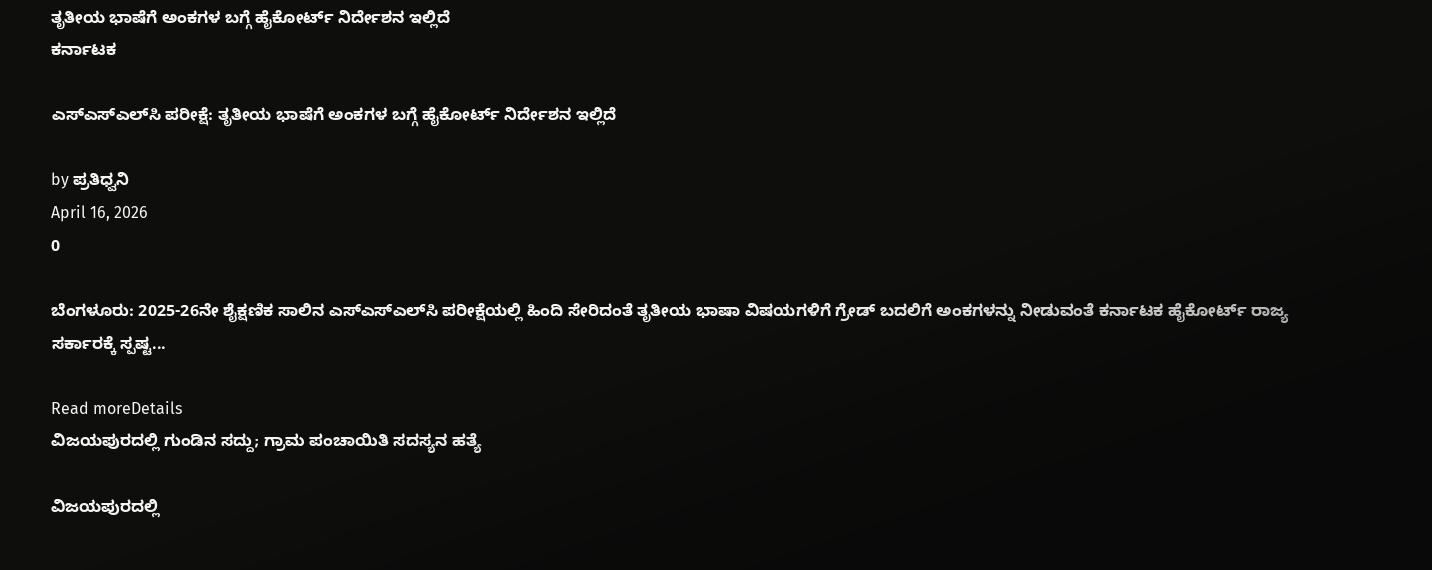ತೃತೀಯ ಭಾಷೆಗೆ ಅಂಕಗಳ ಬಗ್ಗೆ ಹೈಕೋರ್ಟ್ ನಿರ್ದೇಶನ ಇಲ್ಲಿದೆ
ಕರ್ನಾಟಕ

ಎಸ್‌ಎಸ್‌ಎಲ್‌ಸಿ ಪರೀಕ್ಷೆ: ತೃತೀಯ ಭಾಷೆಗೆ ಅಂಕಗಳ ಬಗ್ಗೆ ಹೈಕೋರ್ಟ್ ನಿರ್ದೇಶನ ಇಲ್ಲಿದೆ

by ಪ್ರತಿಧ್ವನಿ
April 16, 2026
0

ಬೆಂಗಳೂರು: 2025-26ನೇ ಶೈಕ್ಷಣಿಕ ಸಾಲಿನ ಎಸ್‌ಎಸ್‌ಎಲ್‌ಸಿ ಪರೀಕ್ಷೆಯಲ್ಲಿ ಹಿಂದಿ ಸೇರಿದಂತೆ ತೃತೀಯ ಭಾಷಾ ವಿಷಯಗಳಿಗೆ ಗ್ರೇಡ್ ಬದಲಿಗೆ ಅಂಕಗಳನ್ನು ನೀಡುವಂತೆ ಕರ್ನಾಟಕ ಹೈಕೋರ್ಟ್ ರಾಜ್ಯ ಸರ್ಕಾರಕ್ಕೆ ಸ್ಪಷ್ಟ...

Read moreDetails
ವಿಜಯಪುರದಲ್ಲಿ ಗುಂಡಿನ ಸದ್ದು; ಗ್ರಾಮ ಪಂಚಾಯಿತಿ ಸದಸ್ಯನ ಹತ್ಯೆ

ವಿಜಯಪುರದಲ್ಲಿ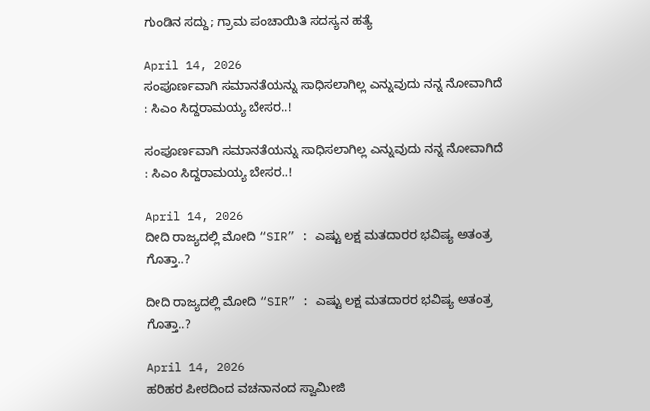ಗುಂಡಿನ ಸದ್ದು; ಗ್ರಾಮ ಪಂಚಾಯಿತಿ ಸದಸ್ಯನ ಹತ್ಯೆ

April 14, 2026
ಸಂಪೂರ್ಣವಾಗಿ ಸಮಾನತೆಯನ್ನು ಸಾಧಿಸಲಾಗಿಲ್ಲ ಎನ್ನುವುದು ನನ್ನ ನೋವಾಗಿದೆ : ಸಿಎಂ ಸಿದ್ದರಾಮಯ್ಯ ಬೇಸರ..!

ಸಂಪೂರ್ಣವಾಗಿ ಸಮಾನತೆಯನ್ನು ಸಾಧಿಸಲಾಗಿಲ್ಲ ಎನ್ನುವುದು ನನ್ನ ನೋವಾಗಿದೆ : ಸಿಎಂ ಸಿದ್ದರಾಮಯ್ಯ ಬೇಸರ..!

April 14, 2026
ದೀದಿ ರಾಜ್ಯದಲ್ಲಿ ಮೋದಿ “SIR” : ಎಷ್ಟು ಲಕ್ಷ ಮತದಾರರ ಭವಿಷ್ಯ ಅತಂತ್ರ ಗೊತ್ತಾ..?

ದೀದಿ ರಾಜ್ಯದಲ್ಲಿ ಮೋದಿ “SIR” : ಎಷ್ಟು ಲಕ್ಷ ಮತದಾರರ ಭವಿಷ್ಯ ಅತಂತ್ರ ಗೊತ್ತಾ..?

April 14, 2026
ಹರಿಹರ ಪೀಠದಿಂದ ವಚನಾನಂದ ಸ್ವಾಮೀಜಿ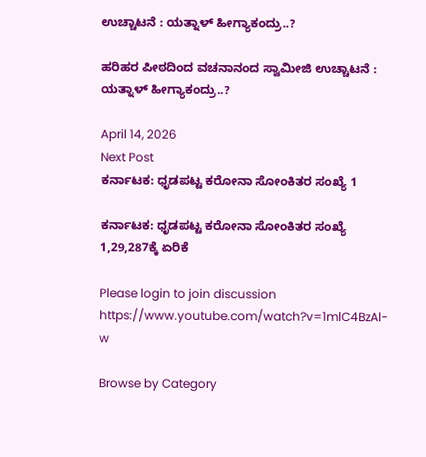ಉಚ್ಚಾಟನೆ : ಯತ್ನಾಳ್‌ ಹೀಗ್ಯಾಕಂದ್ರು..?

ಹರಿಹರ ಪೀಠದಿಂದ ವಚನಾನಂದ ಸ್ವಾಮೀಜಿ ಉಚ್ಚಾಟನೆ : ಯತ್ನಾಳ್‌ ಹೀಗ್ಯಾಕಂದ್ರು..?

April 14, 2026
Next Post
ಕರ್ನಾಟಕ: ಧೃಡಪಟ್ಟ ಕರೋನಾ ಸೋಂಕಿತರ ಸಂಖ್ಯೆ 1

ಕರ್ನಾಟಕ: ಧೃಡಪಟ್ಟ ಕರೋನಾ ಸೋಂಕಿತರ ಸಂಖ್ಯೆ 1,29,287ಕ್ಕೆ ಏರಿಕೆ

Please login to join discussion
https://www.youtube.com/watch?v=1mlC4BzAl-w

Browse by Category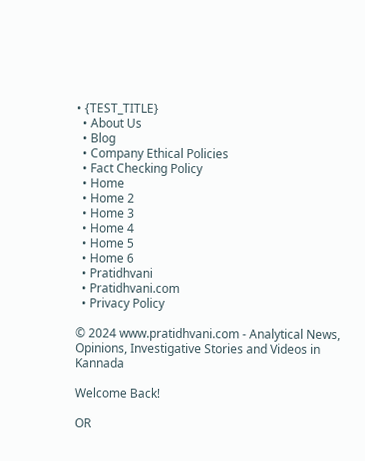• {TEST_TITLE}
  • About Us
  • Blog
  • Company Ethical Policies
  • Fact Checking Policy
  • Home
  • Home 2
  • Home 3
  • Home 4
  • Home 5
  • Home 6
  • Pratidhvani
  • Pratidhvani.com
  • Privacy Policy

© 2024 www.pratidhvani.com - Analytical News, Opinions, Investigative Stories and Videos in Kannada

Welcome Back!

OR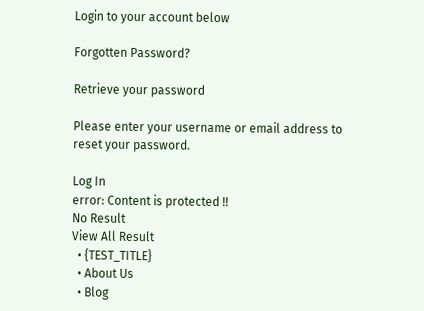Login to your account below

Forgotten Password?

Retrieve your password

Please enter your username or email address to reset your password.

Log In
error: Content is protected !!
No Result
View All Result
  • {TEST_TITLE}
  • About Us
  • Blog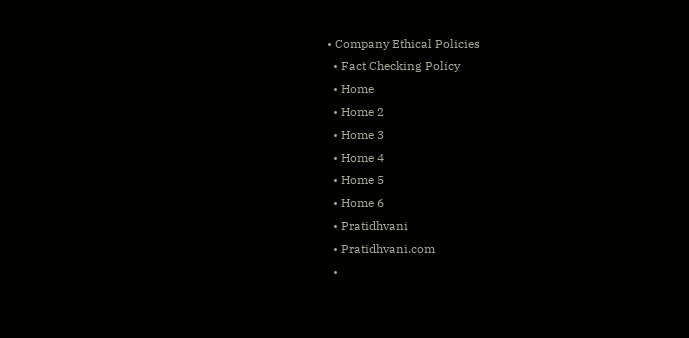• Company Ethical Policies
  • Fact Checking Policy
  • Home
  • Home 2
  • Home 3
  • Home 4
  • Home 5
  • Home 6
  • Pratidhvani
  • Pratidhvani.com
  •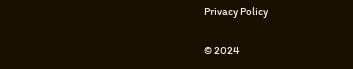Privacy Policy

© 2024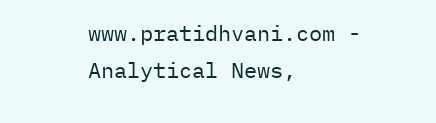www.pratidhvani.com - Analytical News,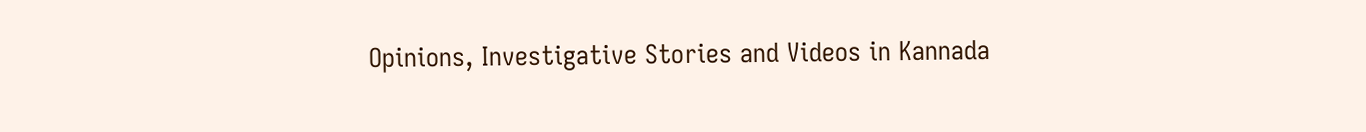Opinions, Investigative Stories and Videos in Kannada